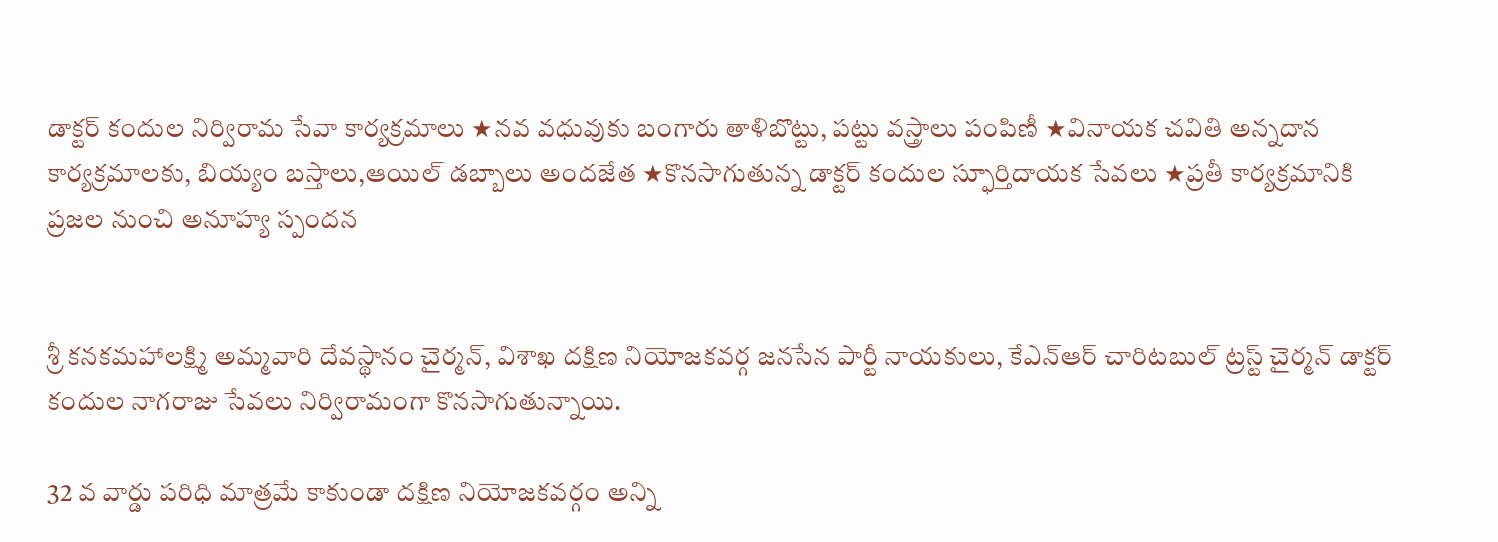డాక్టర్ కందుల నిర్విరామ సేవా కార్యక్రమాలు ★నవ వధువుకు బంగారు తాళిబొట్టు, పట్టు వస్త్రాలు పంపిణీ ★వినాయక చవితి అన్నదాన కార్యక్రమాలకు, బియ్యం బస్తాలు,ఆయిల్ డబ్బాలు అందజేత ★కొనసాగుతున్న డాక్టర్ కందుల స్ఫూర్తిదాయక సేవలు ★ప్రతీ కార్యక్రమానికి ప్రజల నుంచి అనూహ్య స్పందన


శ్రీ కనకమహాలక్ష్మి అమ్మవారి దేవస్థానం చైర్మన్, విశాఖ దక్షిణ నియోజకవర్గ జనసేన పార్టీ నాయకులు, కేఎన్ఆర్ చారిటబుల్ ట్రస్ట్ చైర్మన్ డాక్టర్ కందుల నాగరాజు సేవలు నిర్విరామంగా కొనసాగుతున్నాయి.

32 వ వార్డు పరిధి మాత్రమే కాకుండా దక్షిణ నియోజకవర్గం అన్ని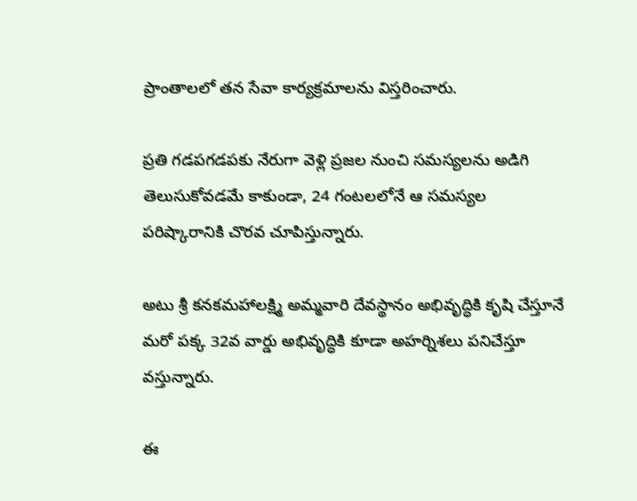ప్రాంతాలలో తన సేవా కార్యక్రమాలను విస్తరించారు.

ప్రతి గడపగడపకు నేరుగా వెళ్లి ప్రజల నుంచి సమస్యలను అడిగి తెలుసుకోవడమే కాకుండా, 24 గంటలలోనే ఆ సమస్యల పరిష్కారానికి చొరవ చూపిస్తున్నారు.

అటు శ్రీ కనకమహాలక్ష్మి అమ్మవారి దేవస్థానం అభివృద్ధికి కృషి చేస్తూనే మరో పక్క 32వ వార్డు అభివృద్ధికి కూడా అహర్నిశలు పనిచేస్తూ వస్తున్నారు.

ఈ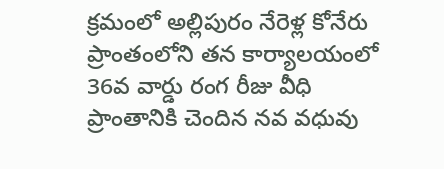క్రమంలో అల్లిపురం నేరెళ్ల కోనేరు ప్రాంతంలోని తన కార్యాలయంలో 36వ వార్డు రంగ రీజు వీధి ప్రాంతానికి చెందిన నవ వధువు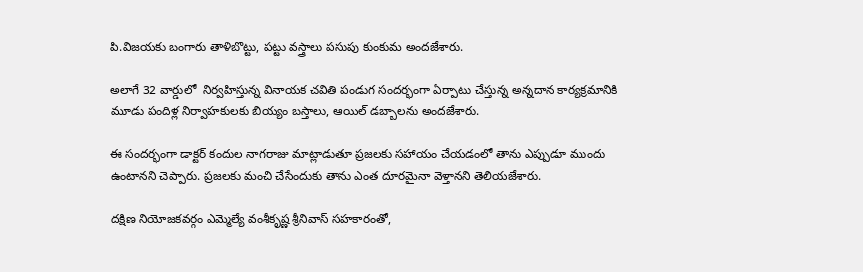పి.విజయకు బంగారు తాళిబొట్టు, పట్టు వస్త్రాలు పసుపు కుంకుమ అందజేశారు.

అలాగే 32 వార్డులో  నిర్వహిస్తున్న వినాయక చవితి పండుగ సందర్భంగా ఏర్పాటు చేస్తున్న అన్నదాన కార్యక్రమానికి మూడు పందిళ్ల నిర్వాహకులకు బియ్యం బస్తాలు, ఆయిల్ డబ్బాలను అందజేశారు.

ఈ సందర్భంగా డాక్టర్ కందుల నాగరాజు మాట్లాడుతూ ప్రజలకు సహాయం చేయడంలో తాను ఎప్పుడూ ముందు ఉంటానని చెప్పారు. ప్రజలకు మంచి చేసేందుకు తాను ఎంత దూరమైనా వెళ్తానని తెలియజేశారు.

దక్షిణ నియోజకవర్గం ఎమ్మెల్యే వంశీకృష్ణ శ్రీనివాస్ సహకారంతో,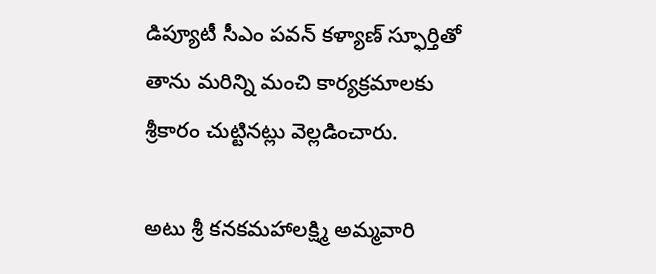డిప్యూటీ సీఎం పవన్ కళ్యాణ్ స్ఫూర్తితో తాను మరిన్ని మంచి కార్యక్రమాలకు శ్రీకారం చుట్టినట్లు వెల్లడించారు.

అటు శ్రీ కనకమహాలక్ష్మి అమ్మవారి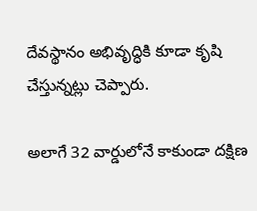దేవస్థానం అభివృద్ధికి కూడా కృషి చేస్తున్నట్లు చెప్పారు.

అలాగే 32 వార్డులోనే కాకుండా దక్షిణ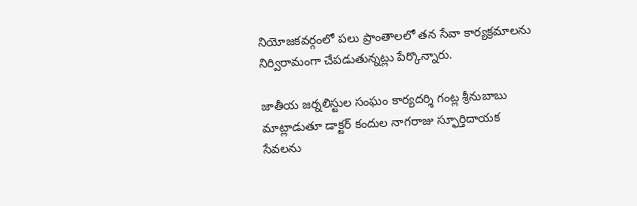నియోజకవర్గంలో పలు ప్రాంతాలలో తన సేవా కార్యక్రమాలను నిర్విరామంగా చేపడుతున్నట్లు పేర్కొన్నారు.

జాతీయ జర్నలిస్టుల సంఘం కార్యదర్శి గంట్ల శ్రీనుబాబు మాట్లాడుతూ డాక్టర్ కందుల నాగరాజు స్ఫూర్తిదాయక సేవలను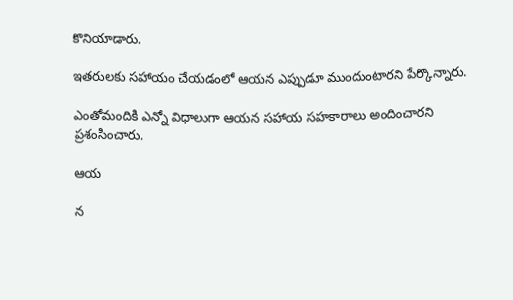కొనియాడారు.

ఇతరులకు సహాయం చేయడంలో ఆయన ఎప్పుడూ ముందుంటారని పేర్కొన్నారు.

ఎంతోమందికి ఎన్నో విధాలుగా ఆయన సహాయ సహకారాలు అందించారని ప్రశంసించారు.

ఆయ

న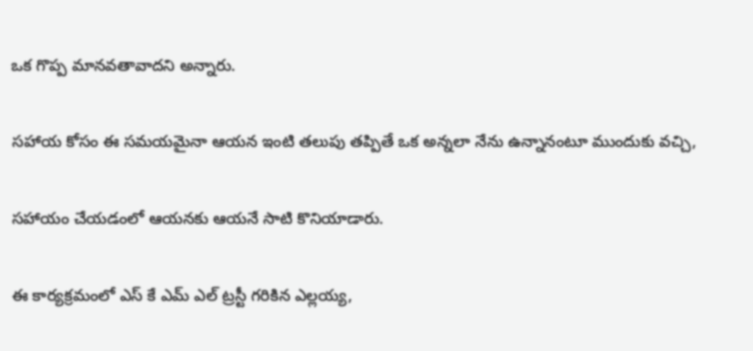ఒక గొప్ప మానవతావాదని అన్నారు.

సహాయ కోసం ఈ సమయమైనా ఆయన ఇంటి తలుపు తప్పితే ఒక అన్నలా నేను ఉన్నానంటూ ముందుకు వచ్చి,

సహాయం చేయడంలో ఆయనకు ఆయనే సాటి కొనియాడారు.

ఈ కార్యక్రమంలో ఎస్ కే ఎమ్ ఎల్ ట్రస్టీ గరికిన ఎల్లయ్య,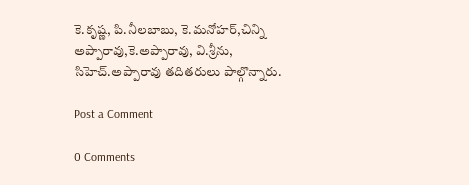కె.కృష్ణ, పి.నీలబాబు, కె.మనోహర్,చిన్ని అప్పారావు,కె.అప్పారావు, వి.శ్రీను, సిహెచ్.అప్పారావు తదితరులు పాల్గొన్నారు.

Post a Comment

0 Comments